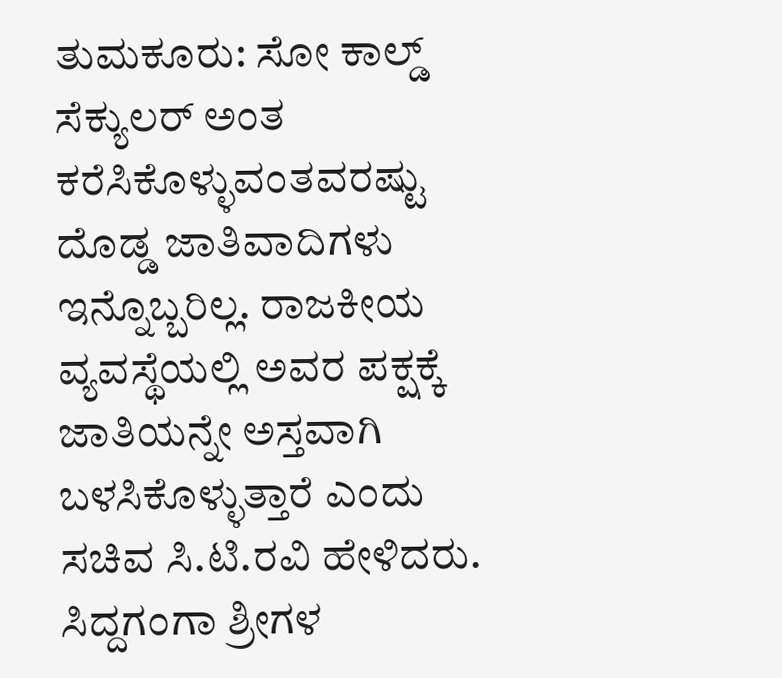ತುಮಕೂರು: ಸೋ ಕಾಲ್ಡ್ ಸೆಕ್ಯುಲರ್ ಅಂತ ಕರೆಸಿಕೊಳ್ಳುವಂತವರಷ್ಟು ದೊಡ್ಡ ಜಾತಿವಾದಿಗಳು ಇನ್ನೊಬ್ಬರಿಲ್ಲ. ರಾಜಕೀಯ ವ್ಯವಸ್ಥೆಯಲ್ಲಿ ಅವರ ಪಕ್ಷಕ್ಕೆ ಜಾತಿಯನ್ನೇ ಅಸ್ತವಾಗಿ ಬಳಸಿಕೊಳ್ಳುತ್ತಾರೆ ಎಂದು ಸಚಿವ ಸಿ.ಟಿ.ರವಿ ಹೇಳಿದರು.
ಸಿದ್ದಗಂಗಾ ಶ್ರೀಗಳ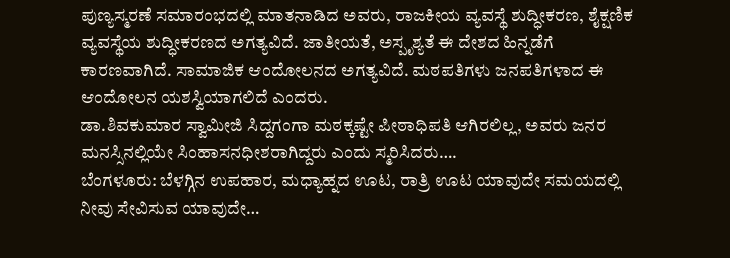ಪುಣ್ಯಸ್ಮರಣೆ ಸಮಾರಂಭದಲ್ಲಿ ಮಾತನಾಡಿದ ಅವರು, ರಾಜಕೀಯ ವ್ಯವಸ್ಥೆ ಶುದ್ಧೀಕರಣ, ಶೈಕ್ಷಣಿಕ ವ್ಯವಸ್ಥೆಯ ಶುದ್ಧೀಕರಣದ ಅಗತ್ಯವಿದೆ. ಜಾತೀಯತೆ, ಅಸ್ಪೃಶ್ಯತೆ ಈ ದೇಶದ ಹಿನ್ನಡೆಗೆ ಕಾರಣವಾಗಿದೆ. ಸಾಮಾಜಿಕ ಆಂದೋಲನದ ಅಗತ್ಯವಿದೆ. ಮಠಪತಿಗಳು ಜನಪತಿಗಳಾದ ಈ ಆಂದೋಲನ ಯಶಸ್ವಿಯಾಗಲಿದೆ ಎಂದರು.
ಡಾ.ಶಿವಕುಮಾರ ಸ್ವಾಮೀಜಿ ಸಿದ್ದಗಂಗಾ ಮಠಕ್ಕಷ್ಟೇ ಪೀಠಾಧಿಪತಿ ಆಗಿರಲಿಲ್ಲ, ಅವರು ಜನರ ಮನಸ್ಸಿನಲ್ಲಿಯೇ ಸಿಂಹಾಸನಧೀಶರಾಗಿದ್ದರು ಎಂದು ಸ್ಮರಿಸಿದರು….
ಬೆಂಗಳೂರು: ಬೆಳಗ್ಗಿನ ಉಪಹಾರ, ಮಧ್ಯಾಹ್ನದ ಊಟ, ರಾತ್ರಿ ಊಟ ಯಾವುದೇ ಸಮಯದಲ್ಲಿ ನೀವು ಸೇವಿಸುವ ಯಾವುದೇ…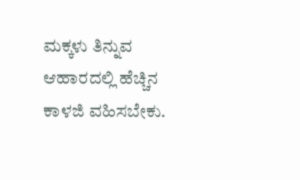ಮಕ್ಕಳು ತಿನ್ನುವ ಆಹಾರದಲ್ಲಿ ಹೆಚ್ಚಿನ ಕಾಳಜಿ ವಹಿಸಬೇಕು.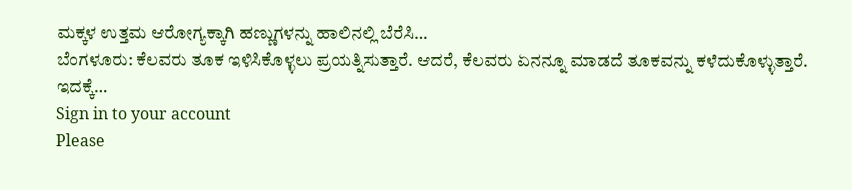ಮಕ್ಕಳ ಉತ್ತಮ ಆರೋಗ್ಯಕ್ಕಾಗಿ ಹಣ್ಣುಗಳನ್ನು ಹಾಲಿನಲ್ಲಿ ಬೆರೆಸಿ…
ಬೆಂಗಳೂರು: ಕೆಲವರು ತೂಕ ಇಳಿಸಿಕೊಳ್ಳಲು ಪ್ರಯತ್ನಿಸುತ್ತಾರೆ. ಆದರೆ, ಕೆಲವರು ಏನನ್ನೂ ಮಾಡದೆ ತೂಕವನ್ನು ಕಳೆದುಕೊಳ್ಳುತ್ತಾರೆ. ಇದಕ್ಕೆ…
Sign in to your account
Please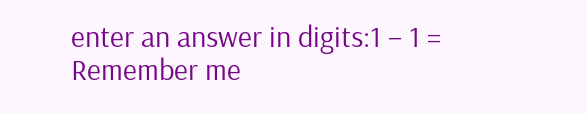enter an answer in digits:1 − 1 =
Remember me